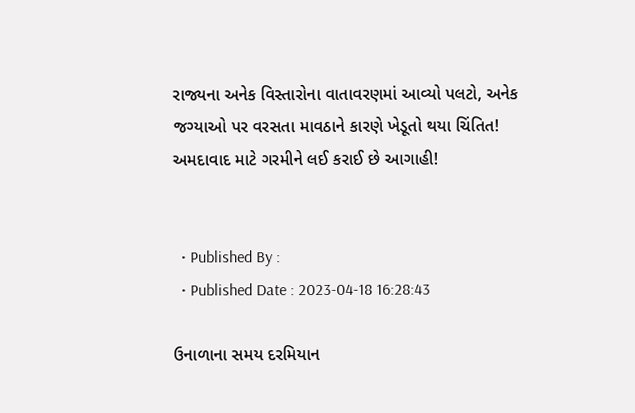રાજ્યના અનેક વિસ્તારોના વાતાવરણમાં આવ્યો પલટો, અનેક જગ્યાઓ પર વરસતા માવઠાને કારણે ખેડૂતો થયા ચિંતિત! અમદાવાદ માટે ગરમીને લઈ કરાઈ છે આગાહી!


  • Published By :
  • Published Date : 2023-04-18 16:28:43

ઉનાળાના સમય દરમિયાન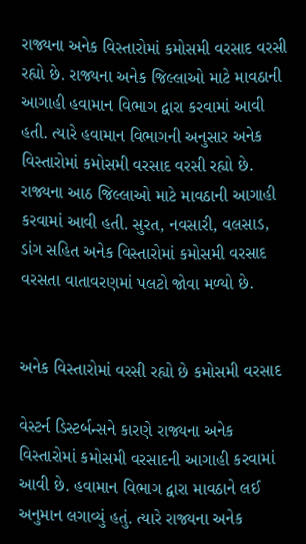રાજ્યના અનેક વિસ્તારોમાં કમોસમી વરસાદ વરસી રહ્યો છે. રાજ્યના અનેક જિલ્લાઓ માટે માવઠાની આગાહી હવામાન વિભાગ દ્વારા કરવામાં આવી હતી. ત્યારે હવામાન વિભાગની અનુસાર અનેક વિસ્તારોમાં કમોસમી વરસાદ વરસી રહ્યો છે. રાજ્યના આઠ જિલ્લાઓ માટે માવઠાની આગાહી કરવામાં આવી હતી. સુરત, નવસારી, વલસાડ, ડાંગ સહિત અનેક વિસ્તારોમાં કમોસમી વરસાદ વરસતા વાતાવરણમાં પલટો જોવા મળ્યો છે.


અનેક વિસ્તારોમાં વરસી રહ્યો છે કમોસમી વરસાદ

વેસ્ટર્ન ડિસ્ટર્બન્સને કારણે રાજ્યના અનેક વિસ્તારોમાં કમોસમી વરસાદની આગાહી કરવામાં આવી છે. હવામાન વિભાગ દ્વારા માવઠાને લઈ અનુમાન લગાવ્યું હતું. ત્યારે રાજ્યના અનેક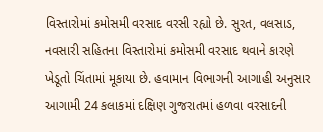વિસ્તારોમાં કમોસમી વરસાદ વરસી રહ્યો છે. સુરત, વલસાડ, નવસારી સહિતના વિસ્તારોમાં કમોસમી વરસાદ થવાને કારણે ખેડૂતો ચિંતામાં મૂકાયા છે. હવામાન વિભાગની આગાહી અનુસાર આગામી 24 કલાકમાં દક્ષિણ ગુજરાતમાં હળવા વરસાદની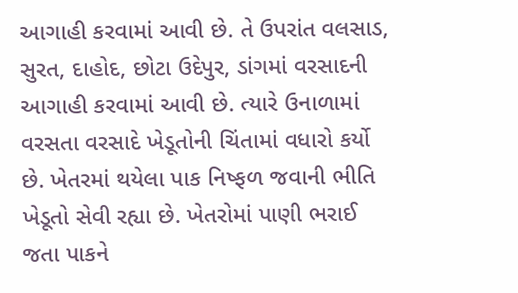આગાહી કરવામાં આવી છે. તે ઉપરાંત વલસાડ, સુરત, દાહોદ, છોટા ઉદેપુર, ડાંગમાં વરસાદની આગાહી કરવામાં આવી છે. ત્યારે ઉનાળામાં વરસતા વરસાદે ખેડૂતોની ચિંતામાં વધારો કર્યો છે. ખેતરમાં થયેલા પાક નિષ્ફળ જવાની ભીતિ ખેડૂતો સેવી રહ્યા છે. ખેતરોમાં પાણી ભરાઈ જતા પાકને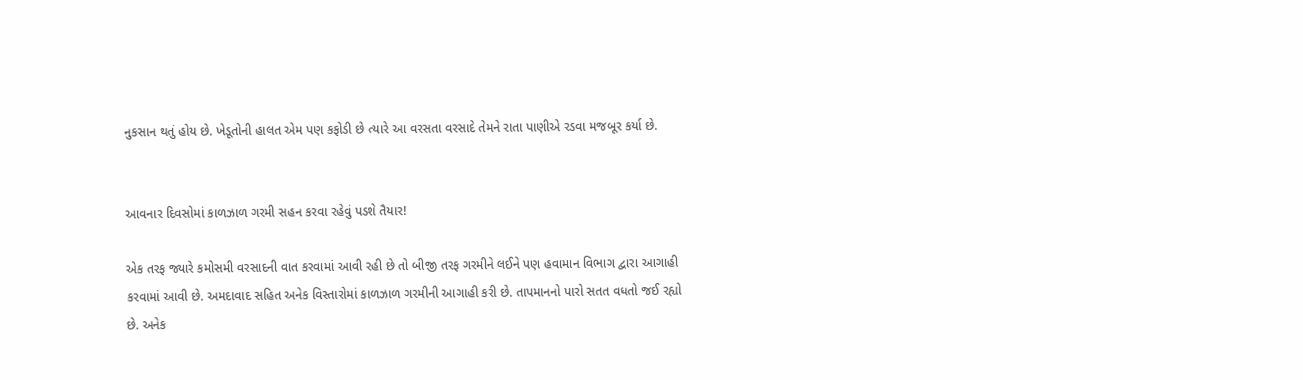નુકસાન થતું હોય છે. ખેડૂતોની હાલત એમ પણ કફોડી છે ત્યારે આ વરસતા વરસાદે તેમને રાતા પાણીએ રડવા મજબૂર કર્યા છે.


આવનાર દિવસોમાં કાળઝાળ ગરમી સહન કરવા રહેવું પડશે તૈયાર!

એક તરફ જ્યારે કમોસમી વરસાદની વાત કરવામાં આવી રહી છે તો બીજી તરફ ગરમીને લઈને પણ હવામાન વિભાગ દ્વારા આગાહી કરવામાં આવી છે. અમદાવાદ સહિત અનેક વિસ્તારોમાં કાળઝાળ ગરમીની આગાહી કરી છે. તાપમાનનો પારો સતત વધતો જઈ રહ્યો છે. અનેક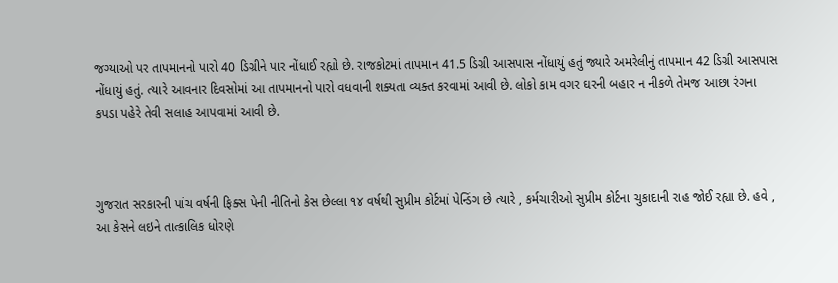જગ્યાઓ પર તાપમાનનો પારો 40 ડિગ્રીને પાર નોંધાઈ રહ્યો છે. રાજકોટમાં તાપમાન 41.5 ડિગ્રી આસપાસ નોંધાયું હતું જ્યારે અમરેલીનું તાપમાન 42 ડિગ્રી આસપાસ નોંધાયું હતું. ત્યારે આવનાર દિવસોમાં આ તાપમાનનો પારો વધવાની શક્યતા વ્યક્ત કરવામાં આવી છે. લોકો કામ વગર ઘરની બહાર ન નીકળે તેમજ આછા રંગના કપડા પહેરે તેવી સલાહ આપવામાં આવી છે.



ગુજરાત સરકારની પાંચ વર્ષની ફિક્સ પેની નીતિનો કેસ છેલ્લા ૧૪ વર્ષથી સુપ્રીમ કોર્ટમાં પેન્ડિંગ છે ત્યારે , કર્મચારીઓ સુપ્રીમ કોર્ટના ચુકાદાની રાહ જોઈ રહ્યા છે. હવે , આ કેસને લઇને તાત્કાલિક ધોરણે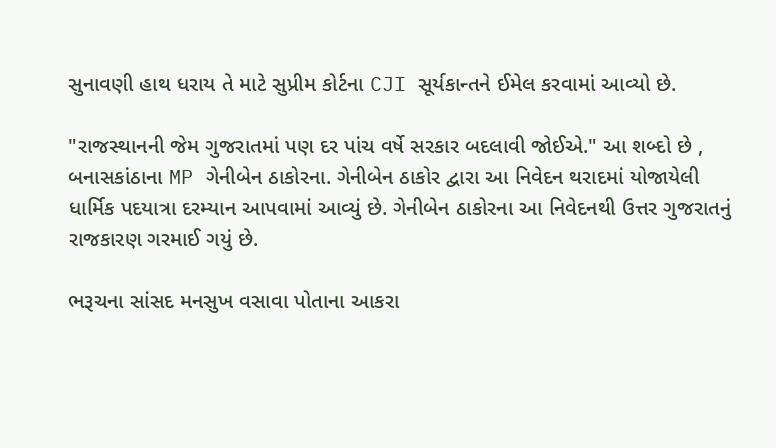સુનાવણી હાથ ધરાય તે માટે સુપ્રીમ કોર્ટના CJI સૂર્યકાન્તને ઈમેલ કરવામાં આવ્યો છે.

"રાજસ્થાનની જેમ ગુજરાતમાં પણ દર પાંચ વર્ષે સરકાર બદલાવી જોઈએ." આ શબ્દો છે , બનાસકાંઠાના MP ગેનીબેન ઠાકોરના. ગેનીબેન ઠાકોર દ્વારા આ નિવેદન થરાદમાં યોજાયેલી ધાર્મિક પદયાત્રા દરમ્યાન આપવામાં આવ્યું છે. ગેનીબેન ઠાકોરના આ નિવેદનથી ઉત્તર ગુજરાતનું રાજકારણ ગરમાઈ ગયું છે.

ભરૂચના સાંસદ મનસુખ વસાવા પોતાના આકરા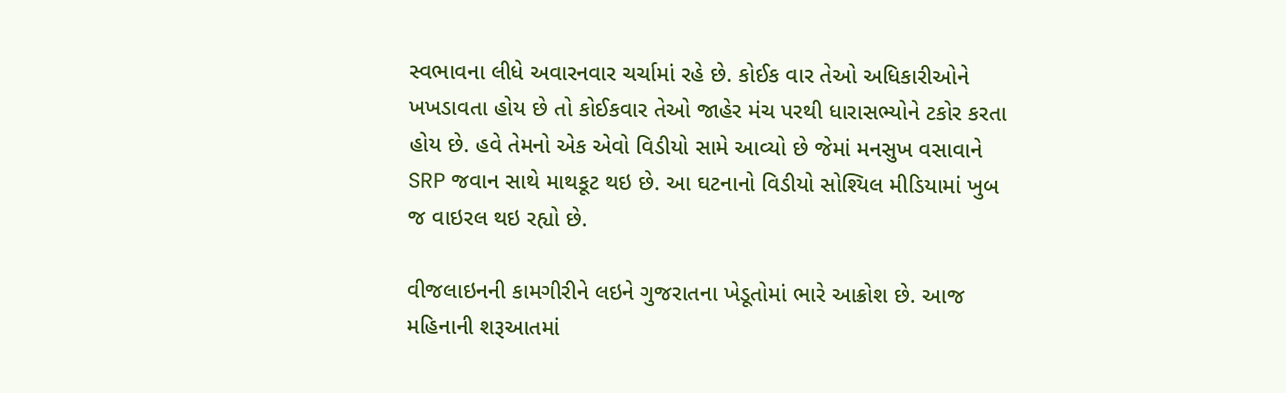સ્વભાવના લીધે અવારનવાર ચર્ચામાં રહે છે. કોઈક વાર તેઓ અધિકારીઓને ખખડાવતા હોય છે તો કોઈકવાર તેઓ જાહેર મંચ પરથી ધારાસભ્યોને ટકોર કરતા હોય છે. હવે તેમનો એક એવો વિડીયો સામે આવ્યો છે જેમાં મનસુખ વસાવાને SRP જવાન સાથે માથકૂટ થઇ છે. આ ઘટનાનો વિડીયો સોશ્યિલ મીડિયામાં ખુબ જ વાઇરલ થઇ રહ્યો છે.

વીજલાઇનની કામગીરીને લઇને ગુજરાતના ખેડૂતોમાં ભારે આક્રોશ છે. આજ મહિનાની શરૂઆતમાં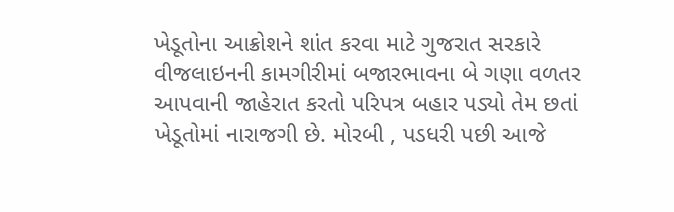ખેડૂતોના આક્રોશને શાંત કરવા માટે ગુજરાત સરકારે વીજલાઇનની કામગીરીમાં બજારભાવના બે ગણા વળતર આપવાની જાહેરાત કરતો પરિપત્ર બહાર પડ્યો તેમ છતાં ખેડૂતોમાં નારાજગી છે. મોરબી , પડધરી પછી આજે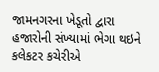જામનગરના ખેડૂતો દ્વારા હજારોની સંખ્યામાં ભેગા થઇને કલેકટર કચેરીએ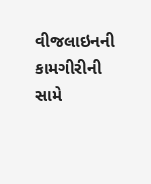વીજલાઇનની કામગીરીની સામે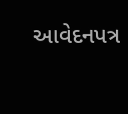આવેદનપત્ર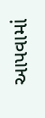આપવામાં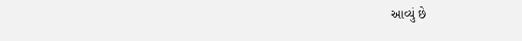આવ્યું છે